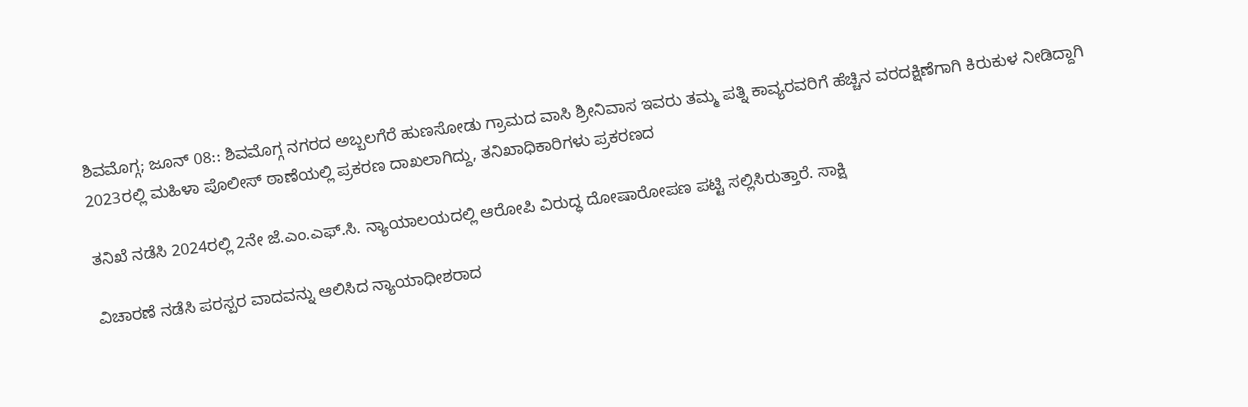ಶಿವಮೊಗ್ಗ; ಜೂನ್ 08:: ಶಿವಮೊಗ್ಗ ನಗರದ ಅಬ್ಬಲಗೆರೆ ಹುಣಸೋಡು ಗ್ರಾಮದ ವಾಸಿ ಶ್ರೀನಿವಾಸ ಇವರು ತಮ್ಮ ಪತ್ನಿ ಕಾವ್ಯರವರಿಗೆ ಹೆಚ್ಚಿನ ವರದಕ್ಷಿಣೆಗಾಗಿ ಕಿರುಕುಳ ನೀಡಿದ್ದಾಗಿ 2023ರಲ್ಲಿ ಮಹಿಳಾ ಪೊಲೀಸ್ ಠಾಣೆಯಲ್ಲಿ ಪ್ರಕರಣ ದಾಖಲಾಗಿದ್ದು, ತನಿಖಾಧಿಕಾರಿಗಳು ಪ್ರಕರಣದ

ತನಿಖೆ ನಡೆಸಿ 2024ರಲ್ಲಿ 2ನೇ ಜೆ.ಎಂ.ಎಫ್.ಸಿ. ನ್ಯಾಯಾಲಯದಲ್ಲಿ ಆರೋಪಿ ವಿರುದ್ಧ ದೋಷಾರೋಪಣ ಪಟ್ಟಿ ಸಲ್ಲಿಸಿರುತ್ತಾರೆ. ಸಾಕ್ಷಿ

ವಿಚಾರಣೆ ನಡೆಸಿ ಪರಸ್ಪರ ವಾದವನ್ನು ಆಲಿಸಿದ ನ್ಯಾಯಾಧೀಶರಾದ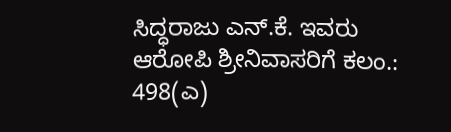ಸಿದ್ಧರಾಜು ಎನ್.ಕೆ. ಇವರು ಆರೋಪಿ ಶ್ರೀನಿವಾಸರಿಗೆ ಕಲಂ.: 498(ಎ)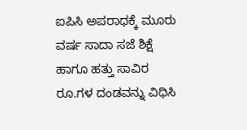ಐಪಿಸಿ ಅಪರಾಧಕ್ಕೆ ಮೂರು ವರ್ಷ ಸಾದಾ ಸಜೆ ಶಿಕ್ಷೆ ಹಾಗೂ ಹತ್ತು ಸಾವಿರ ರೂ.ಗಳ ದಂಡವನ್ನು ವಿಧಿಸಿ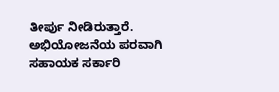ತೀರ್ಪು ನೀಡಿರುತ್ತಾರೆ.
ಅಭಿಯೋಜನೆಯ ಪರವಾಗಿ ಸಹಾಯಕ ಸರ್ಕಾರಿ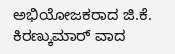ಅಭಿಯೋಜಕರಾದ ಜಿ.ಕೆ. ಕಿರಣ್ಕುಮಾರ್ ವಾದ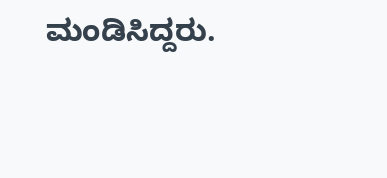ಮಂಡಿಸಿದ್ದರು.